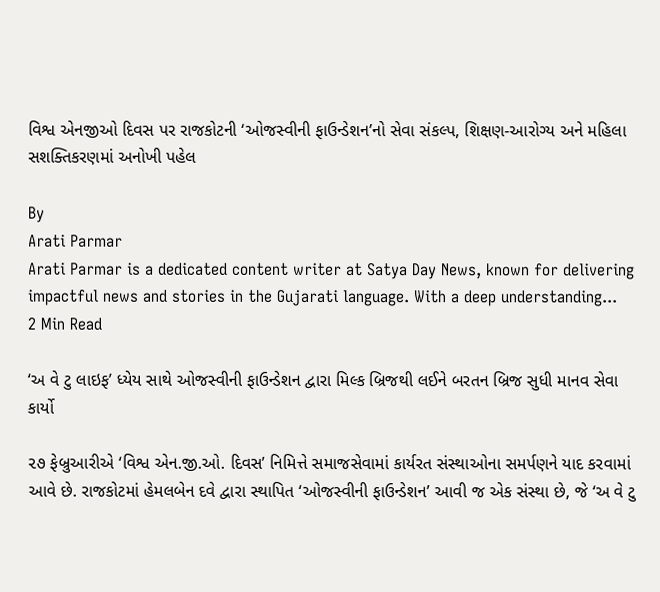વિશ્વ એનજીઓ દિવસ પર રાજકોટની ‘ઓજસ્વીની ફાઉન્ડેશન’નો સેવા સંકલ્પ, શિક્ષણ-આરોગ્ય અને મહિલા સશક્તિકરણમાં અનોખી પહેલ

By
Arati Parmar
Arati Parmar is a dedicated content writer at Satya Day News, known for delivering impactful news and stories in the Gujarati language. With a deep understanding...
2 Min Read

‘અ વે ટુ લાઇફ’ ધ્યેય સાથે ઓજસ્વીની ફાઉન્ડેશન દ્વારા મિલ્ક બ્રિજથી લઈને બરતન બ્રિજ સુધી માનવ સેવા કાર્યો

૨૭ ફેબ્રુઆરીએ ‘વિશ્વ એન.જી.ઓ. દિવસ’ નિમિત્તે સમાજસેવામાં કાર્યરત સંસ્થાઓના સમર્પણને યાદ કરવામાં આવે છે. રાજકોટમાં હેમલબેન દવે દ્વારા સ્થાપિત ‘ઓજસ્વીની ફાઉન્ડેશન’ આવી જ એક સંસ્થા છે, જે ‘અ વે ટુ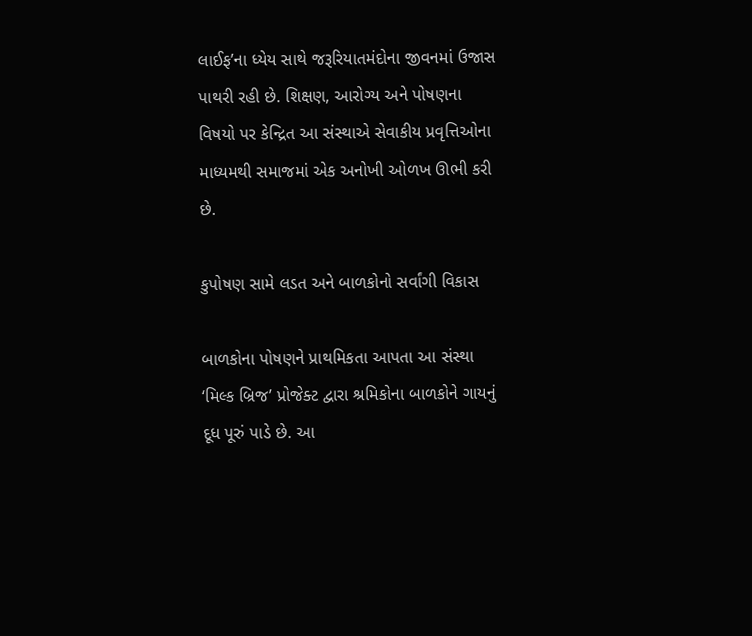લાઈફ’ના ધ્યેય સાથે જરૂરિયાતમંદોના જીવનમાં ઉજાસ પાથરી રહી છે. શિક્ષણ, આરોગ્ય અને પોષણના વિષયો પર કેન્દ્રિત આ સંસ્થાએ સેવાકીય પ્રવૃત્તિઓના માધ્યમથી સમાજમાં એક અનોખી ઓળખ ઊભી કરી છે.

કુપોષણ સામે લડત અને બાળકોનો સર્વાંગી વિકાસ

બાળકોના પોષણને પ્રાથમિકતા આપતા આ સંસ્થા ‘મિલ્ક બ્રિજ’ પ્રોજેક્ટ દ્વારા શ્રમિકોના બાળકોને ગાયનું દૂધ પૂરું પાડે છે. આ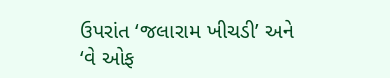ઉપરાંત ‘જલારામ ખીચડી’ અને ‘વે ઓફ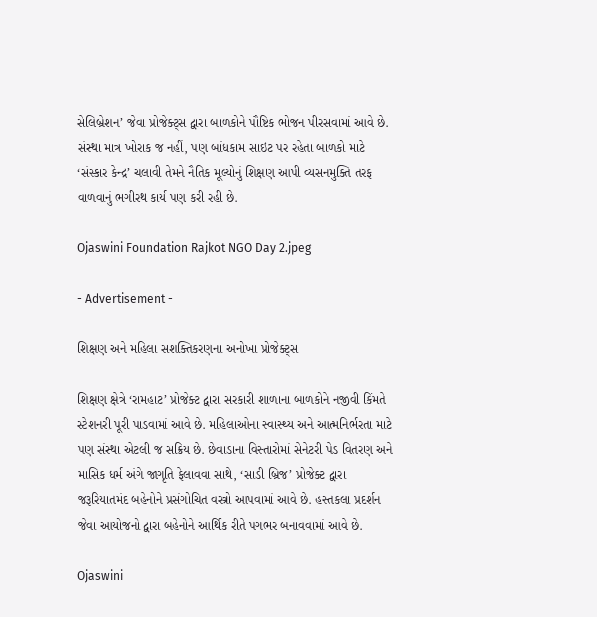સેલિબ્રેશન’ જેવા પ્રોજેક્ટ્સ દ્વારા બાળકોને પૌષ્ટિક ભોજન પીરસવામાં આવે છે. સંસ્થા માત્ર ખોરાક જ નહીં, પણ બાંધકામ સાઇટ પર રહેતા બાળકો માટે ‘સંસ્કાર કેન્દ્ર’ ચલાવી તેમને નૈતિક મૂલ્યોનું શિક્ષણ આપી વ્યસનમુક્તિ તરફ વાળવાનું ભગીરથ કાર્ય પણ કરી રહી છે.

Ojaswini Foundation Rajkot NGO Day 2.jpeg

- Advertisement -

શિક્ષણ અને મહિલા સશક્તિકરણના અનોખા પ્રોજેક્ટ્સ

શિક્ષણ ક્ષેત્રે ‘રામહાટ’ પ્રોજેક્ટ દ્વારા સરકારી શાળાના બાળકોને નજીવી કિંમતે સ્ટેશનરી પૂરી પાડવામાં આવે છે. મહિલાઓના સ્વાસ્થ્ય અને આત્મનિર્ભરતા માટે પણ સંસ્થા એટલી જ સક્રિય છે. છેવાડાના વિસ્તારોમાં સેનેટરી પેડ વિતરણ અને માસિક ધર્મ અંગે જાગૃતિ ફેલાવવા સાથે, ‘સાડી બ્રિજ’ પ્રોજેક્ટ દ્વારા જરૂરિયાતમંદ બહેનોને પ્રસંગોચિત વસ્ત્રો આપવામાં આવે છે. હસ્તકલા પ્રદર્શન જેવા આયોજનો દ્વારા બહેનોને આર્થિક રીતે પગભર બનાવવામાં આવે છે.

Ojaswini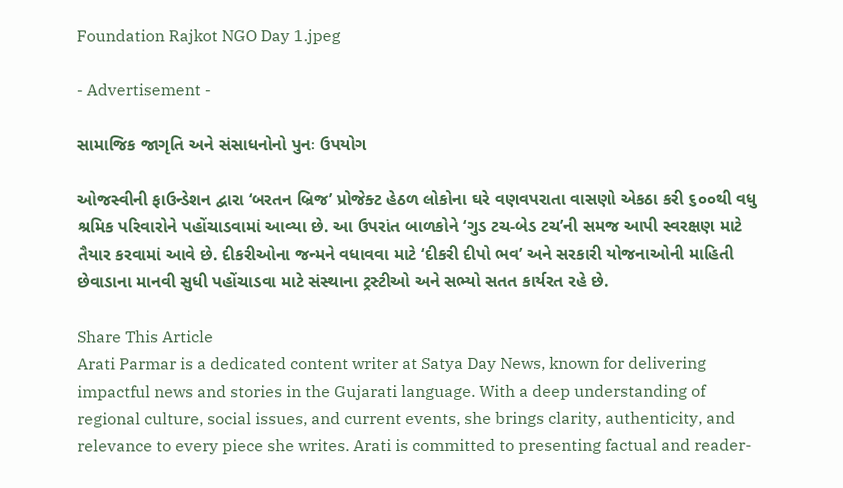Foundation Rajkot NGO Day 1.jpeg

- Advertisement -

સામાજિક જાગૃતિ અને સંસાધનોનો પુનઃ ઉપયોગ

ઓજસ્વીની ફાઉન્ડેશન દ્વારા ‘બરતન બ્રિજ’ પ્રોજેક્ટ હેઠળ લોકોના ઘરે વણવપરાતા વાસણો એકઠા કરી ૬૦૦થી વધુ શ્રમિક પરિવારોને પહોંચાડવામાં આવ્યા છે. આ ઉપરાંત બાળકોને ‘ગુડ ટચ-બેડ ટચ’ની સમજ આપી સ્વરક્ષણ માટે તૈયાર કરવામાં આવે છે. દીકરીઓના જન્મને વધાવવા માટે ‘દીકરી દીપો ભવ’ અને સરકારી યોજનાઓની માહિતી છેવાડાના માનવી સુધી પહોંચાડવા માટે સંસ્થાના ટ્રસ્ટીઓ અને સભ્યો સતત કાર્યરત રહે છે.

Share This Article
Arati Parmar is a dedicated content writer at Satya Day News, known for delivering impactful news and stories in the Gujarati language. With a deep understanding of regional culture, social issues, and current events, she brings clarity, authenticity, and relevance to every piece she writes. Arati is committed to presenting factual and reader-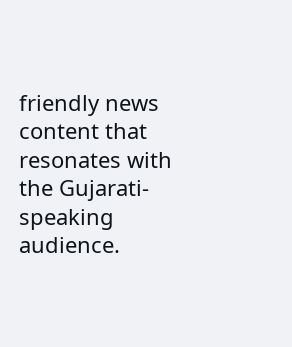friendly news content that resonates with the Gujarati-speaking audience.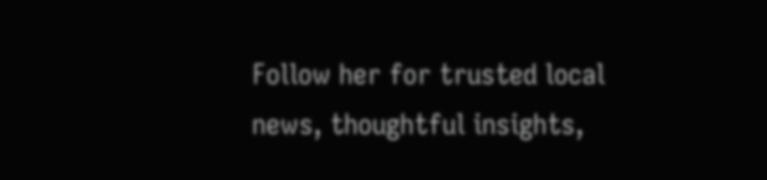Follow her for trusted local news, thoughtful insights,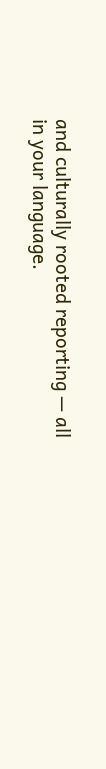and culturally rooted reporting — all in your language.